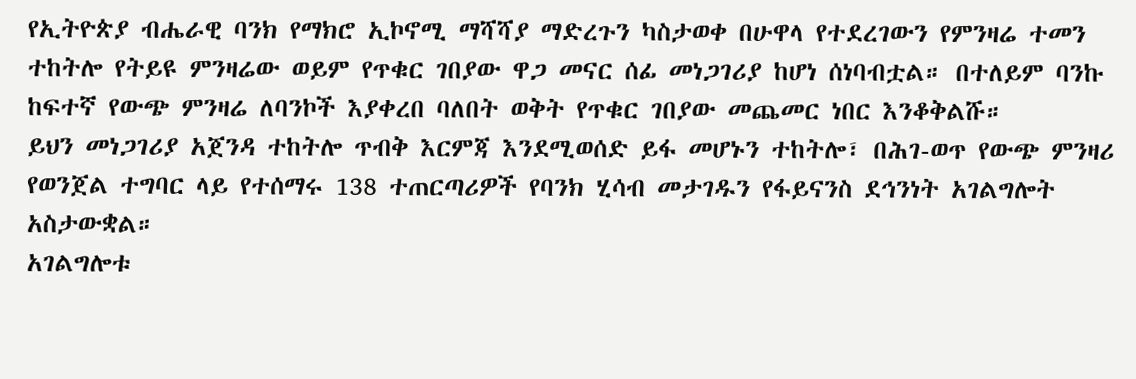የኢትዮጵያ ብሔራዊ ባንክ የማክሮ ኢኮኖሚ ማሻሻያ ማድረጉን ካስታወቀ በሁዋላ የተደረገውን የምንዛሬ ተመን ተከትሎ የትይዩ ምንዛሬው ወይም የጥቁር ገበያው ዋጋ መናር ሰፊ መነጋገሪያ ከሆነ ሰነባብቷል። በተለይም ባንኩ ከፍተኛ የውጭ ምንዛሬ ለባንኮች እያቀረበ ባለበት ወቅት የጥቁር ገበያው መጨመር ነበር እንቆቅልሹ።
ይህን መነጋገሪያ አጀንዳ ተከትሎ ጥብቅ እርምጃ እንደሚወሰድ ይፋ መሆኑን ተከትሎ፣ በሕገ-ወጥ የውጭ ምንዛሪ የወንጀል ተግባር ላይ የተሰማሩ 138 ተጠርጣሪዎች የባንክ ሂሳብ መታገዱን የፋይናንስ ደኅንነት አገልግሎት አስታውቋል።
አገልግሎቱ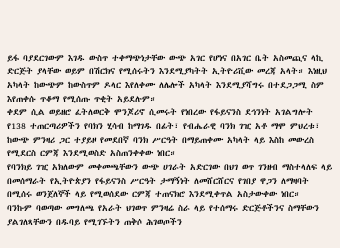ይፋ ባያደርገውም እገዱ ውስጥ ተቀማጭነታቸው ውጭ አገር የሆነና በአገር ቤት አስመጪና ላኪ ድርጅት ያላቸው ወይም በሽርክና የሚሰሩትን እንደሚያካትት ኢትዮሪቪው መረጃ አላት። እነዚህ አካላት ከውጭም ከውስጥም ዶላር እየለቀሙ ለሌሎች አካላት እንደሚያሻግሩ በተደጋጋሚ ስም እየጠቀሱ ጥቆማ የሚሰጡ ጥቂት አይደሉም።
ቀደም ሲል ወይዘሮ ፈትለወርቅ ሞንጆሪኖ ሲመሩት የነበረው የፋይናንስ ደኅንነት አገልግሎት የ138 ተጠርጣሪዎችን የባክን ሂሳብ ከማገዱ በፊት፣ የብሔራዊ ባንክ ገዢ አቶ ማሞ ምህረቱ፣ ከውጭ ምንዛሪ ጋር ተያይዞ የመደበኛ ባንክ ሥርዓት በማይጠቀሙ አካላት ላይ እስከ መውረስ የሚደርስ ርምጃ እንደሚወስድ አስጠንቀቀው ነበር።
የባንክይ ገዢ አክለውም መቀመጫቸውን ውጭ ሀገራት አድርገው በህገ ወጥ ገንዘብ ማስተላለፍ ላይ በመሰማራት የኢትዮጵያን የፋይናንስ ሥርዓት ታማኝነት ለመሸርሸርና የገበያ ዋጋን ለማዛባት በሚሰሩ ወንጀለኞች ላይ የሚወሰደው ርምጃ ተጠናክሮ እንደሚቀጥል አስታውቀው ነበር።
ባንኩም ባወጣው መግለጫ የአራት ህገወጥ ምንዛሬ ስራ ላይ የተሰማሩ ድርጅቶችንና ስማቸውን ያልገለጻቸውን በዱባይ የሚገኙትን ጠቅሶ ሕገወጦችን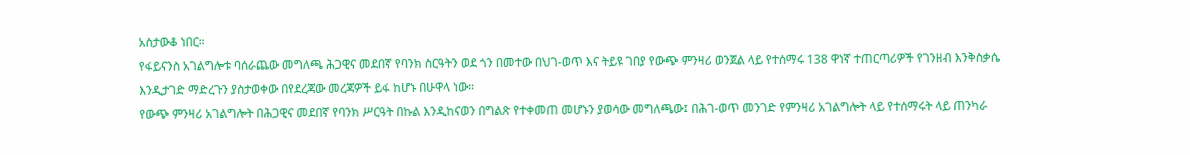አስታውቆ ነበር።
የፋይናንስ አገልግሎቱ ባሰራጨው መግለጫ ሕጋዊና መደበኛ የባንክ ስርዓትን ወደ ጎን በመተው በህገ-ወጥ እና ትይዩ ገበያ የውጭ ምንዛሪ ወንጀል ላይ የተሰማሩ 138 ዋነኛ ተጠርጣሪዎች የገንዘብ እንቅስቃሴ እንዲታገድ ማድረጉን ያስታወቀው በየደረጃው መረጃዎች ይፋ ከሆኑ በሁዋላ ነው።
የውጭ ምንዛሪ አገልግሎት በሕጋዊና መደበኛ የባንክ ሥርዓት በኩል እንዲከናወን በግልጽ የተቀመጠ መሆኑን ያወሳው መግለጫው፤ በሕገ-ወጥ መንገድ የምንዛሪ አገልግሎት ላይ የተሰማሩት ላይ ጠንካራ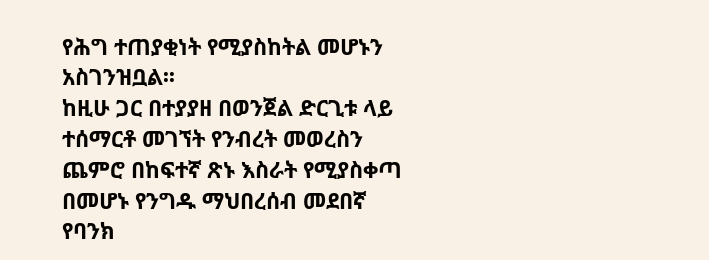የሕግ ተጠያቂነት የሚያስከትል መሆኑን አስገንዝቧል፡፡
ከዚሁ ጋር በተያያዘ በወንጀል ድርጊቱ ላይ ተሰማርቶ መገኘት የንብረት መወረስን ጨምሮ በከፍተኛ ጽኑ እስራት የሚያስቀጣ በመሆኑ የንግዱ ማህበረሰብ መደበኛ የባንክ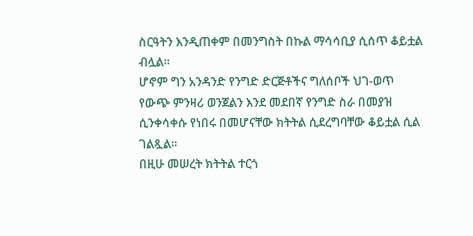ስርዓትን እንዲጠቀም በመንግስት በኩል ማሳሳቢያ ሲሰጥ ቆይቷል ብሏል።
ሆኖም ግን አንዳንድ የንግድ ድርጅቶችና ግለሰቦች ህገ-ወጥ የውጭ ምንዛሪ ወንጀልን እንደ መደበኛ የንግድ ስራ በመያዝ ሲንቀሳቀሱ የነበሩ በመሆናቸው ክትትል ሲደረግባቸው ቆይቷል ሲል ገልጿል።
በዚሁ መሠረት ክትትል ተርጎ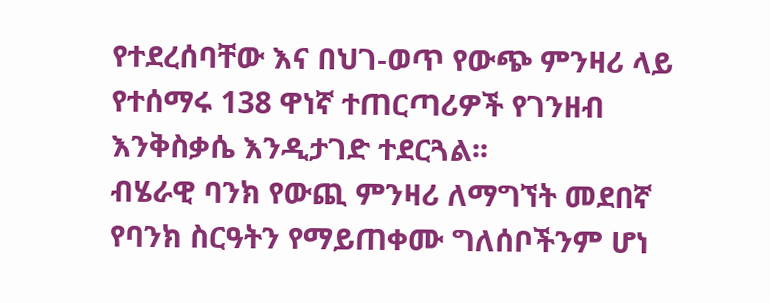የተደረሰባቸው እና በህገ-ወጥ የውጭ ምንዛሪ ላይ የተሰማሩ 138 ዋነኛ ተጠርጣሪዎች የገንዘብ እንቅስቃሴ እንዲታገድ ተደርጓል፡፡
ብሄራዊ ባንክ የውጪ ምንዛሪ ለማግኘት መደበኛ የባንክ ስርዓትን የማይጠቀሙ ግለሰቦችንም ሆነ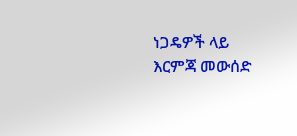ነጋዴዎች ላይ እርምጃ መውሰድ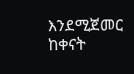እንደሚጀመር ከቀናት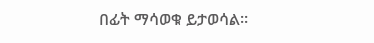በፊት ማሳወቁ ይታወሳል።